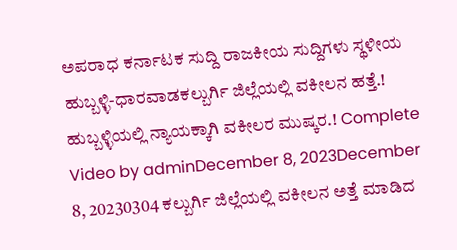ಅಪರಾಧ ಕರ್ನಾಟಕ ಸುದ್ದಿ ರಾಜಕೀಯ ಸುದ್ದಿಗಳು ಸ್ಥಳೀಯ ಹುಬ್ಬಳ್ಳಿ-ಧಾರವಾಡಕಲ್ಬುರ್ಗಿ ಜಿಲ್ಲೆಯಲ್ಲಿ ವಕೀಲನ ಹತ್ತೆ.! ಹುಬ್ಬಳ್ಳಿಯಲ್ಲಿ ನ್ಯಾಯಕ್ಕಾಗಿ ವಕೀಲರ ಮುಷ್ಕರ.! Complete Video by adminDecember 8, 2023December 8, 20230304 ಕಲ್ಬುರ್ಗಿ ಜಿಲ್ಲೆಯಲ್ಲಿ ವಕೀಲನ ಅತ್ತೆ ಮಾಡಿದ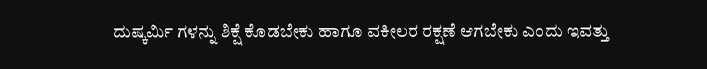ದುಷ್ಕರ್ಮಿ ಗಳನ್ನು ಶಿಕ್ಷೆ ಕೊಡಬೇಕು ಹಾಗೂ ವಕೀಲರ ರಕ್ಷಣೆ ಆಗಬೇಕು ಎಂದು ಇವತ್ತು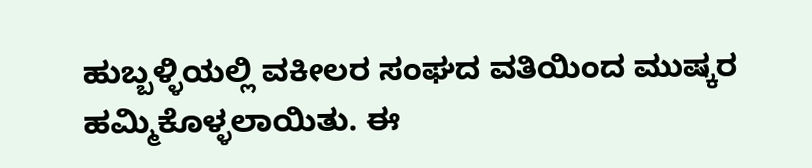ಹುಬ್ಬಳ್ಳಿಯಲ್ಲಿ ವಕೀಲರ ಸಂಘದ ವತಿಯಿಂದ ಮುಷ್ಕರ ಹಮ್ಮಿಕೊಳ್ಳಲಾಯಿತು. ಈ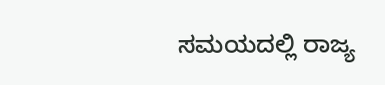ಸಮಯದಲ್ಲಿ ರಾಜ್ಯ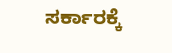ಸರ್ಕಾರಕ್ಕೆ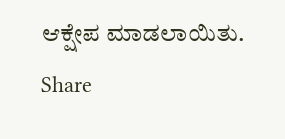ಆಕ್ಷೇಪ ಮಾಡಲಾಯಿತು. Share